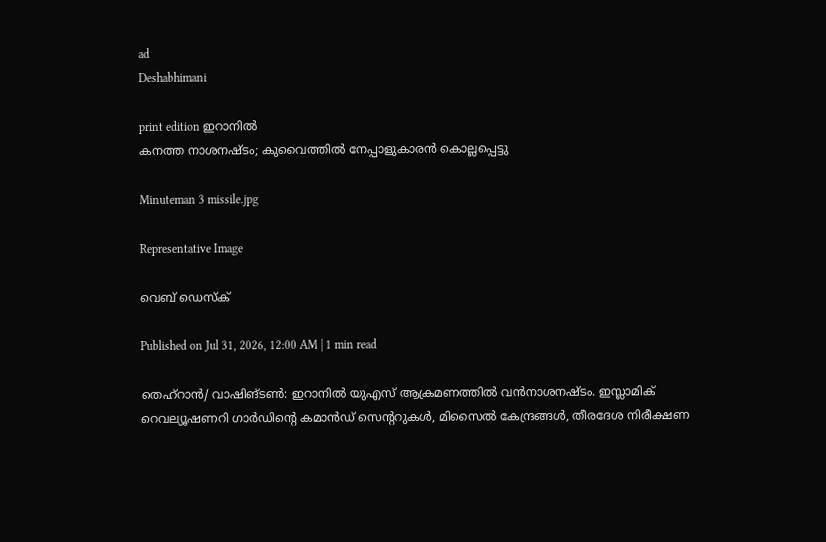ad
Deshabhimani

print edition ഇറാനിൽ
കനത്ത നാശനഷ്‌ടം; കുവൈത്തില്‍ നേപ്പാളുകാരൻ കൊല്ലപ്പെട്ടു

Minuteman 3 missile.jpg

Representative Image

വെബ് ഡെസ്ക്

Published on Jul 31, 2026, 12:00 AM | 1 min read

തെഹ്‌റാൻ/ വാഷിങ്‌ടൺ: ഇറാനിൽ യുഎസ്‌ ആക്രമണത്തിൽ വൻനാശനഷ്‌ടം. ഇസ്ലാമിക് റെവല്യൂഷണറി ഗാർഡിന്റെ കമാൻഡ് സെന്ററുകൾ, മിസൈൽ കേന്ദ്രങ്ങൾ, തീരദേശ നിരീക്ഷണ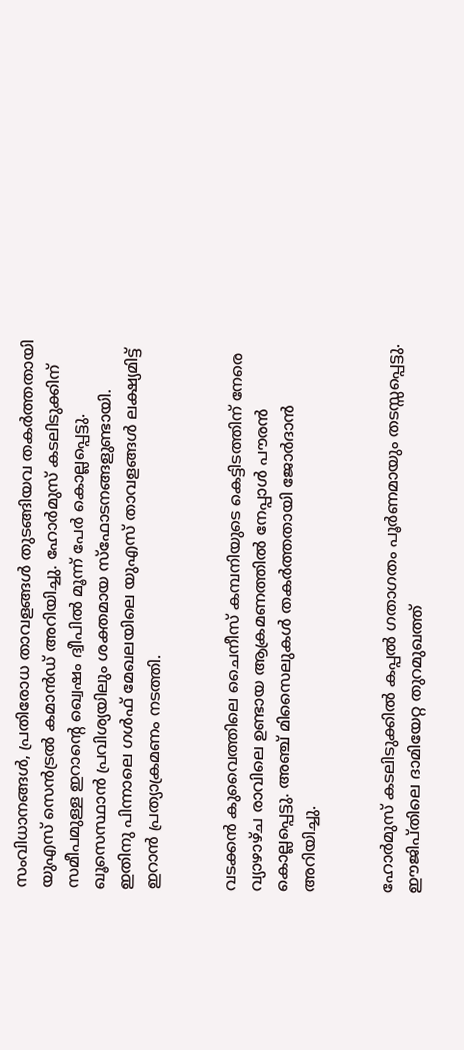സംവിധാനങ്ങൾ, പ്രതിരോധ താവളങ്ങൾ തുടങ്ങിയവ തകർത്തതായി യുഎസ് സെൻട്രൽ കമാൻഡ് അറിയിച്ചു. ഹോർമുസ് കടലിടുക്കിന് സമീപമുള്ള ഇറാന്റെ ഖ്വെഷം ദ്വീപിൽ മൂന്ന് പേർ കൊല്ലപ്പെട്ടു. ഖൂസെസ്ഥാൻ പ്രവിശ്യയിലും ശക്തമായ സ്‌ഫോടനങ്ങളുണ്ടായി. ഇതിനു പിന്നാലെ ഗൾഫ് മേഖലയിലെ യുഎസ് താവളങ്ങൾ ലക്ഷ്യമിട്ട് ഇറാൻ പ്രത്യാക്രമണം നടത്തി.


വടക്കൻ കുവൈത്തിലെ ചൈനീസ് കമ്പനിയുടെ കെട്ടിടത്തിന് നേരെ വ്യാഴാഴ്ച രാവിലെ ഉണ്ടായ ആക്രമണത്തിൽ നേപ്പാൾ പൗരൻ കൊല്ലപ്പെട്ടു. അഞ്ച്‌ മിസൈലുകൾ തകർത്തതായി ജോർദാൻ അറിയിച്ചു.


ഹോർമുസ് കടലിടുക്കിൽ കപ്പൽ ഗതാഗതം പൂർണമായും തടസ്സപ്പെട്ടു. ഈജിപ്തിലെ ദാമിയേറ്റ തുറമുഖത്ത്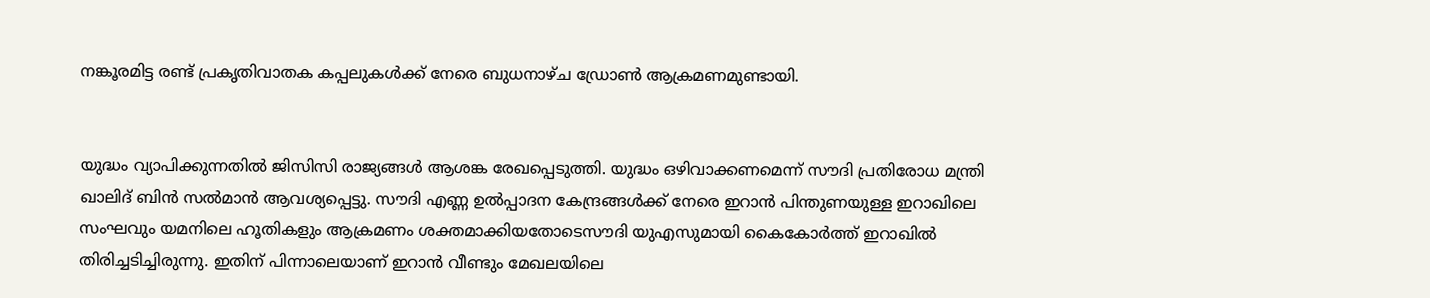നങ്കൂരമിട്ട രണ്ട് പ്രകൃതിവാതക കപ്പലുകൾക്ക് നേരെ ബുധനാഴ്ച ഡ്രോൺ ആക്രമണമുണ്ടായി.


യുദ്ധം വ്യാപിക്കുന്നതിൽ ജിസിസി രാജ്യങ്ങൾ ആശങ്ക രേഖപ്പെടുത്തി. യുദ്ധം ഒഴിവാക്കണമെന്ന്‌ സൗദി പ്രതിരോധ മന്ത്രി ഖാലിദ് ബിൻ സൽമാൻ ആവശ്യപ്പെട്ടു. സൗദി എണ്ണ ഉൽപ്പാദന കേന്ദ്രങ്ങൾക്ക് നേരെ ഇറാൻ പിന്തുണയുള്ള ഇറാഖിലെ സംഘവും യമനിലെ ഹൂതികളും ആക്രമണം ശക്തമാക്കിയതോടെസൗദി യുഎസുമായി കൈകോർത്ത് ഇറാഖിൽ തിരിച്ചടിച്ചിരുന്നു. ഇതിന്‌ പിന്നാലെയാണ്‌ ഇറാൻ വീണ്ടും മേഖലയിലെ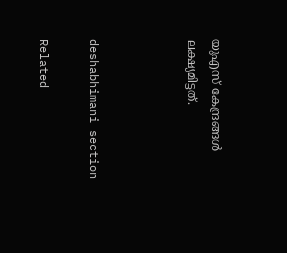യുഎസ്‌ കേന്ദ്രങ്ങൾ ലക്ഷ്യമിട്ടത്‌.



deshabhimani section

Related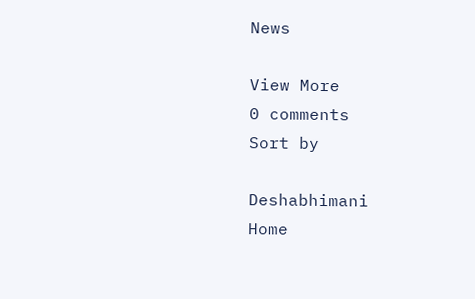News

View More
0 comments
Sort by

Deshabhimani
Home